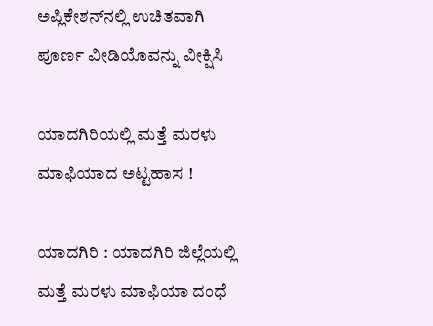ಅಪ್ಲಿಕೇಶನ್‌ನಲ್ಲಿ ಉಚಿತವಾಗಿ ಪೂರ್ಣ ವೀಡಿಯೊವನ್ನು ವೀಕ್ಷಿಸಿ

ಯಾದಗಿರಿಯಲ್ಲಿ ಮತ್ತೆ ಮರಳು ಮಾಫಿಯಾದ ಅಟ್ಟಹಾಸ !

ಯಾದಗಿರಿ : ಯಾದಗಿರಿ ಜಿಲ್ಲೆಯಲ್ಲಿ ಮತ್ತೆ ಮರಳು ಮಾಫಿಯಾ ದಂಧೆ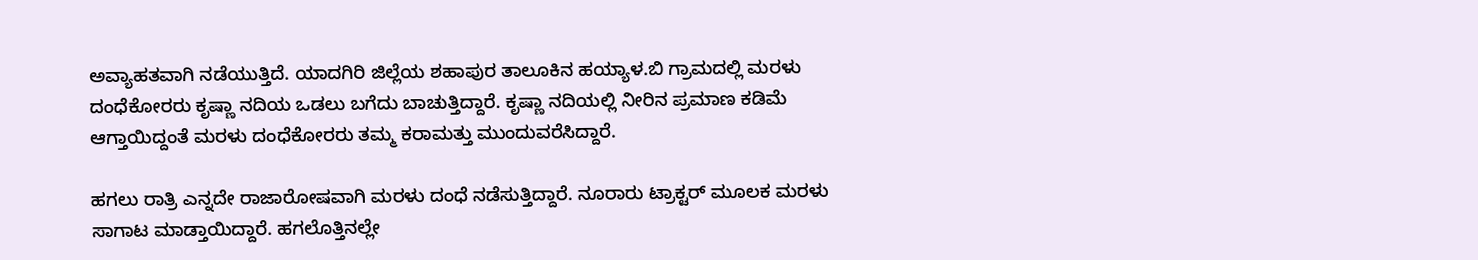ಅವ್ಯಾಹತವಾಗಿ ನಡೆಯುತ್ತಿದೆ. ಯಾದಗಿರಿ ಜಿಲ್ಲೆಯ ಶಹಾಪುರ ತಾಲೂಕಿನ ಹಯ್ಯಾಳ.ಬಿ ಗ್ರಾಮದಲ್ಲಿ ಮರಳು ದಂಧೆಕೋರರು ಕೃಷ್ಣಾ ನದಿಯ ಒಡಲು ಬಗೆದು ಬಾಚುತ್ತಿದ್ದಾರೆ. ಕೃಷ್ಣಾ ನದಿಯಲ್ಲಿ ನೀರಿನ ಪ್ರಮಾಣ ಕಡಿಮೆ ಆಗ್ತಾಯಿದ್ದಂತೆ ಮರಳು ದಂಧೆಕೋರರು ತಮ್ಮ ಕರಾಮತ್ತು ಮುಂದುವರೆಸಿದ್ದಾರೆ.

ಹಗಲು ರಾತ್ರಿ ಎನ್ನದೇ ರಾಜಾರೋಷವಾಗಿ ಮರಳು ದಂಧೆ ನಡೆಸುತ್ತಿದ್ದಾರೆ. ನೂರಾರು ಟ್ರಾಕ್ಟರ್ ಮೂಲಕ ಮರಳು ಸಾಗಾಟ ಮಾಡ್ತಾಯಿದ್ದಾರೆ. ಹಗಲೊತ್ತಿನಲ್ಲೇ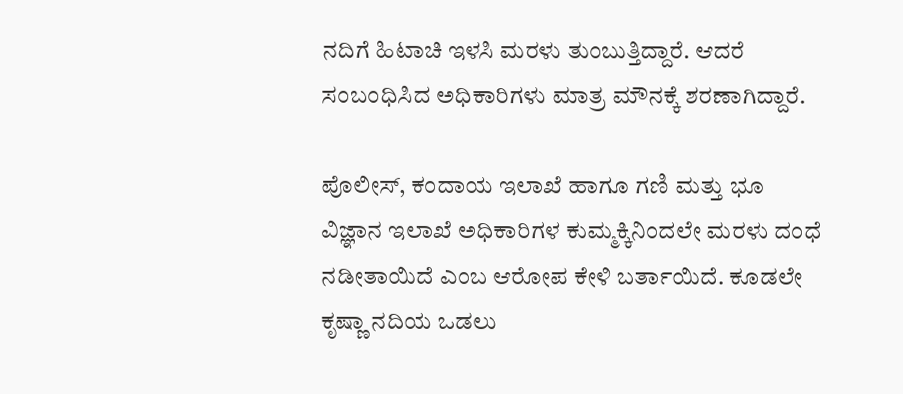ನದಿಗೆ ಹಿಟಾಚಿ ಇಳಸಿ ಮರಳು ತುಂಬುತ್ತಿದ್ದಾರೆ. ಆದರೆ ಸಂಬಂಧಿಸಿದ ಅಧಿಕಾರಿಗಳು ಮಾತ್ರ ‌ಮೌನಕ್ಕೆ ಶರಣಾಗಿದ್ದಾರೆ.

ಪೊಲೀಸ್, ಕಂದಾಯ ಇಲಾಖೆ ಹಾಗೂ ಗಣಿ ಮತ್ತು ಭೂ ವಿಜ್ಞಾನ ಇಲಾಖೆ ಅಧಿಕಾರಿಗಳ ಕುಮ್ಮಕ್ಕಿನಿಂದಲೇ ಮರಳು ದಂಧೆ ನಡೀತಾಯಿದೆ ಎಂಬ ಆರೋಪ‌ ಕೇಳಿ ಬರ್ತಾಯಿದೆ. ಕೂಡಲೇ ಕೃಷ್ಣಾ ನದಿಯ ಒಡಲು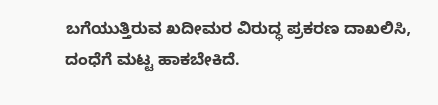ಬಗೆಯುತ್ತಿರುವ ಖದೀಮರ ವಿರುದ್ಧ ಪ್ರಕರಣ ದಾಖಲಿಸಿ, ದಂಧೆಗೆ ಮಟ್ಟ ಹಾಕಬೇಕಿದೆ.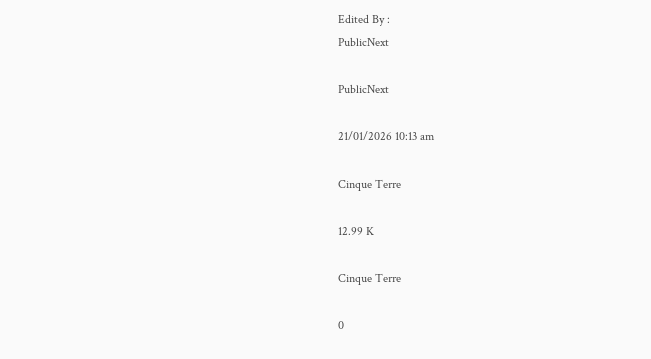Edited By :
PublicNext

PublicNext

21/01/2026 10:13 am

Cinque Terre

12.99 K

Cinque Terre

0